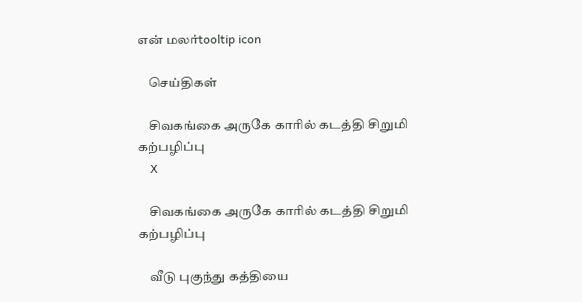என் மலர்tooltip icon

    செய்திகள்

    சிவகங்கை அருகே காரில் கடத்தி சிறுமி கற்பழிப்பு
    X

    சிவகங்கை அருகே காரில் கடத்தி சிறுமி கற்பழிப்பு

    வீடு புகுந்து கத்தியை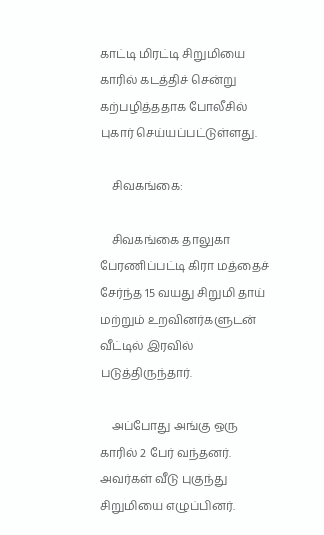காட்டி மிரட்டி சிறுமியை காரில் கடத்திச் சென்று கற்பழித்ததாக போலீசில் புகார் செய்யப்பட்டுள்ளது.

    சிவகங்கை:

    சிவகங்கை தாலுகா பேரணிப்பட்டி கிரா மத்தைச் சேர்ந்த 15 வயது சிறுமி தாய் மற்றும் உறவினர்களுடன் வீட்டில் இரவில் படுத்திருந்தார்.

    அப்போது அங்கு ஒரு காரில் 2 பேர் வந்தனர். அவர்கள் வீடு புகுந்து சிறுமியை எழுப்பினர்.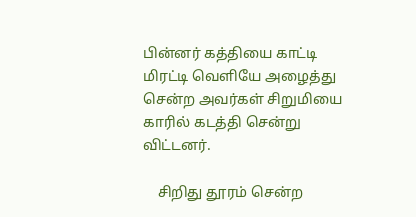பின்னர் கத்தியை காட்டி மிரட்டி வெளியே அழைத்து சென்ற அவர்கள் சிறுமியை காரில் கடத்தி சென்று விட்டனர்.

    சிறிது தூரம் சென்ற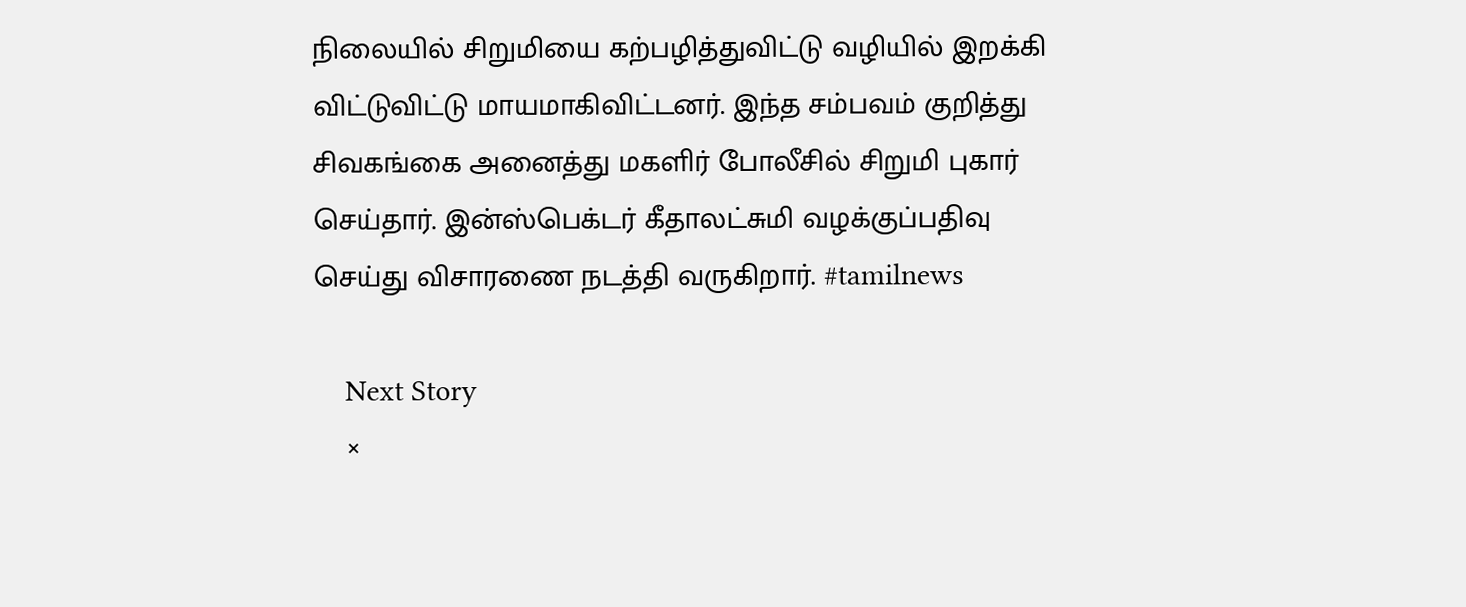நிலையில் சிறுமியை கற்பழித்துவிட்டு வழியில் இறக்கி விட்டுவிட்டு மாயமாகிவிட்டனர். இந்த சம்பவம் குறித்து சிவகங்கை அனைத்து மகளிர் போலீசில் சிறுமி புகார் செய்தார். இன்ஸ்பெக்டர் கீதாலட்சுமி வழக்குப்பதிவு செய்து விசாரணை நடத்தி வருகிறார். #tamilnews

    Next Story
    ×